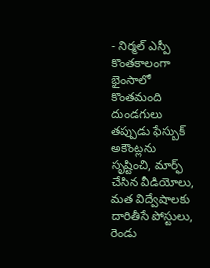- నిర్మల్ ఎస్పీ
కొంతకాలంగా భైంసాలో కొంతమంది దుండగులు తప్పుడు ఫేస్బుక్ అకౌంట్లను సృష్టించి, మార్ఫ్ చేసిన వీడియోలు, మత విద్వేషాలకు దారితీసే పోస్టులు, రెండు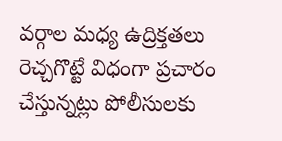వర్గాల మధ్య ఉద్రిక్తతలు రెచ్చగొట్టే విధంగా ప్రచారం చేస్తున్నట్లు పోలీసులకు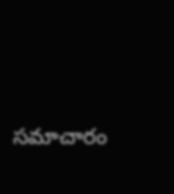సమాచారం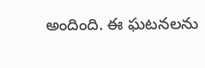అందింది. ఈ ఘటనలను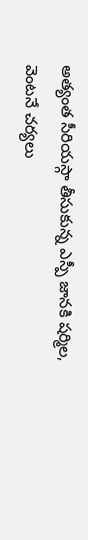అత్యంత సీరియస్గా తీసుకున్న ఎస్పీ జానకి షర్మిల, వెంటనే చర్యలు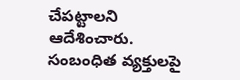చేపట్టాలని ఆదేశించారు. సంబంధిత వ్యక్తులపై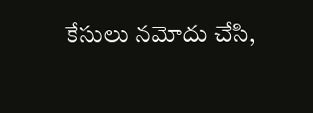కేసులు నమోదు చేసి,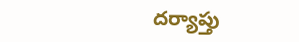దర్యాప్తు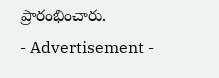ప్రారంభించారు.
- Advertisement -